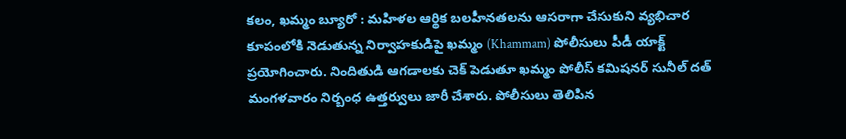కలం, ఖమ్మం బ్యూరో : మహిళల ఆర్థిక బలహీనతలను ఆసరాగా చేసుకుని వ్యభిచార కూపంలోకి నెడుతున్న నిర్వాహకుడిపై ఖమ్మం (Khammam) పోలీసులు పీడీ యాక్ట్ ప్రయోగించారు. నిందితుడి ఆగడాలకు చెక్ పెడుతూ ఖమ్మం పోలీస్ కమిషనర్ సునీల్ దత్ మంగళవారం నిర్బంధ ఉత్తర్వులు జారీ చేశారు. పోలీసులు తెలిపిన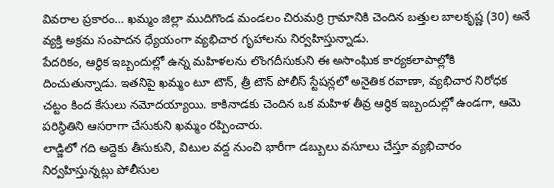వివరాల ప్రకారం… ఖమ్మం జిల్లా ముదిగొండ మండలం చిరుమర్రి గ్రామానికి చెందిన బత్తుల బాలకృష్ణ (30) అనే వ్యక్తి అక్రమ సంపాదన ధ్యేయంగా వ్యభిచార గృహాలను నిర్వహిస్తున్నాడు.
పేదరికం, ఆర్థిక ఇబ్బందుల్లో ఉన్న మహిళలను లొంగదీసుకుని ఈ అసాంఘిక కార్యకలాపాల్లోకి దించుతున్నాడు. ఇతనిపై ఖమ్మం టూ టౌన్, త్రీ టౌన్ పోలీస్ స్టేషన్లలో అనైతిక రవాణా, వ్యభిచార నిరోధక చట్టం కింద కేసులు నమోదయ్యాయి. కాకినాడకు చెందిన ఒక మహిళ తీవ్ర ఆర్థిక ఇబ్బందుల్లో ఉండగా, ఆమె పరిస్థితిని ఆసరాగా చేసుకుని ఖమ్మం రప్పించారు.
లాడ్జిలో గది అద్దెకు తీసుకుని, విటుల వద్ద నుంచి భారీగా డబ్బులు వసూలు చేస్తూ వ్యభిచారం నిర్వహిస్తున్నట్లు పోలీసుల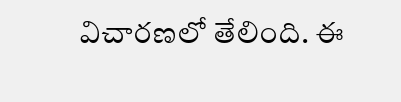విచారణలో తేలింది. ఈ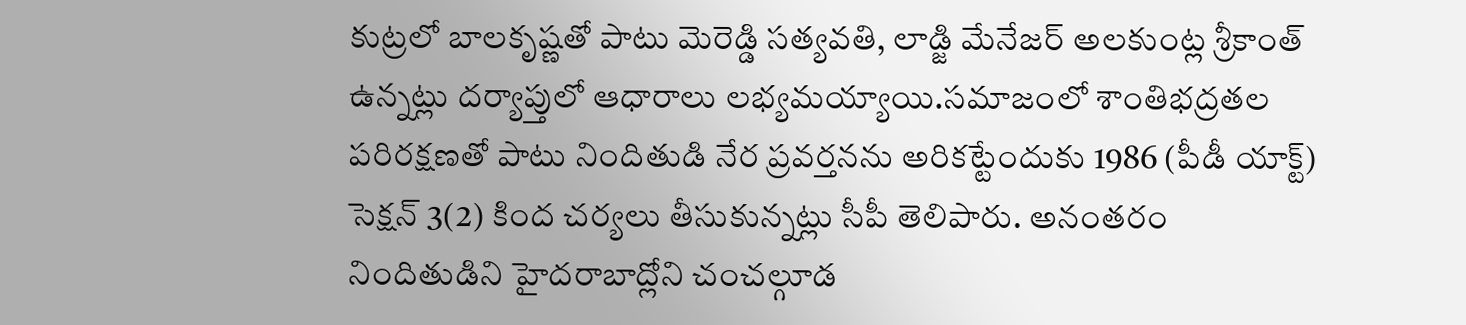కుట్రలో బాలకృష్ణతో పాటు మెరెడ్డి సత్యవతి, లాడ్జి మేనేజర్ అలకుంట్ల శ్రీకాంత్ ఉన్నట్లు దర్యాప్తులో ఆధారాలు లభ్యమయ్యాయి.సమాజంలో శాంతిభద్రతల పరిరక్షణతో పాటు నిందితుడి నేర ప్రవర్తనను అరికట్టేందుకు 1986 (పీడీ యాక్ట్) సెక్షన్ 3(2) కింద చర్యలు తీసుకున్నట్లు సీపీ తెలిపారు. అనంతరం నిందితుడిని హైదరాబాద్లోని చంచల్గూడ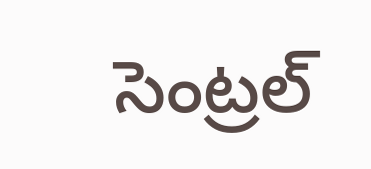సెంట్రల్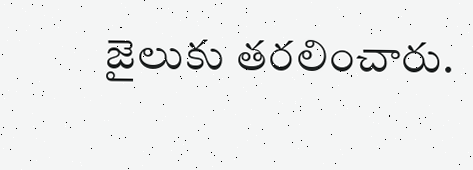జైలుకు తరలించారు.